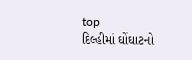top
દિલ્હીમાં ઘોંઘાટનો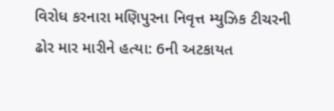વિરોધ કરનારા મણિપુરના નિવૃત્ત મ્યુઝિક ટીચરની ઢોર માર મારીને હત્યા: 6ની અટકાયત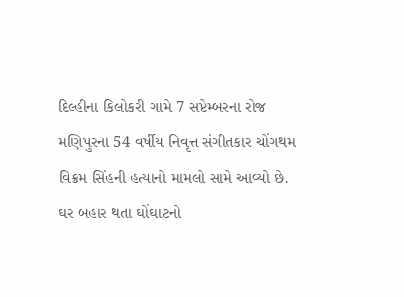દિલ્હીના કિલોકરી ગામે 7 સપ્ટેમ્બરના રોજ મણિપુરના 54 વર્ષીય નિવૃત્ત સંગીતકાર ચોંગથમ વિક્રમ સિંહની હત્યાનો મામલો સામે આવ્યો છે. ઘર બહાર થતા ઘોંઘાટનો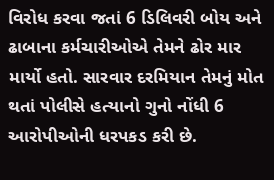વિરોધ કરવા જતાં 6 ડિલિવરી બોય અને ઢાબાના કર્મચારીઓએ તેમને ઢોર માર માર્યો હતો. સારવાર દરમિયાન તેમનું મોત થતાં પોલીસે હત્યાનો ગુનો નોંધી 6 આરોપીઓની ધરપકડ કરી છે.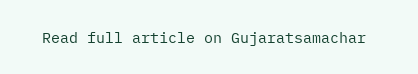Read full article on Gujaratsamachar